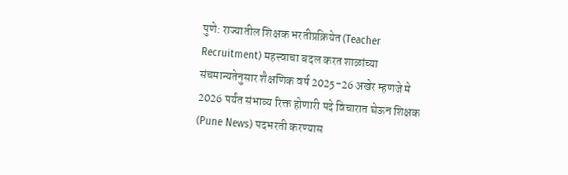पुणे: राज्यातील शिक्षक भरतीप्रक्रियेत (Teacher Recruitment) महत्त्वाचा बदल करत शाळांच्या संचमान्यतेनुसार शैक्षणिक वर्ष 2025-26 अखेर म्हणजे मे 2026 पर्यंत संभाव्य रिक्त होणारी पदे विचारात घेऊन शिक्षक (Pune News) पदभरती करण्यास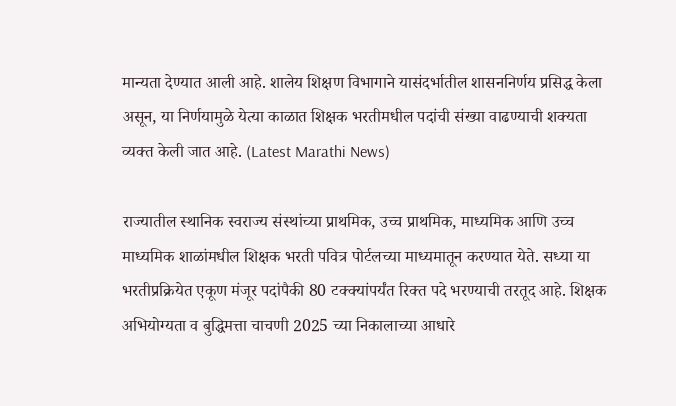मान्यता देण्यात आली आहे. शालेय शिक्षण विभागाने यासंदर्भातील शासननिर्णय प्रसिद्ध केला असून, या निर्णयामुळे येत्या काळात शिक्षक भरतीमधील पदांची संख्या वाढण्याची शक्यता व्यक्त केली जात आहे. (Latest Marathi News)

राज्यातील स्थानिक स्वराज्य संस्थांच्या प्राथमिक, उच्च प्राथमिक, माध्यमिक आणि उच्च माध्यमिक शाळांमधील शिक्षक भरती पवित्र पोर्टलच्या माध्यमातून करण्यात येते. सध्या या भरतीप्रक्रियेत एकूण मंजूर पदांपैकी 80 टक्क्यांपर्यंत रिक्त पदे भरण्याची तरतूद आहे. शिक्षक अभियोग्यता व बुद्धिमत्ता चाचणी 2025 च्या निकालाच्या आधारे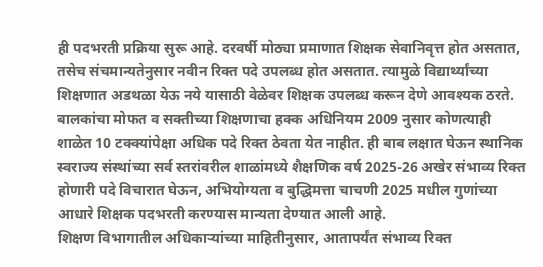ही पदभरती प्रक्रिया सुरू आहे. दरवर्षी मोठ्या प्रमाणात शिक्षक सेवानिवृत्त होत असतात, तसेच संचमान्यतेनुसार नवीन रिक्त पदे उपलब्ध होत असतात. त्यामुळे विद्यार्थ्यांच्या शिक्षणात अडथळा येऊ नये यासाठी वेळेवर शिक्षक उपलब्ध करून देणे आवश्यक ठरते.
बालकांचा मोफत व सक्तीच्या शिक्षणाचा हक्क अधिनियम 2009 नुसार कोणत्याही शाळेत 10 टक्क्यांपेक्षा अधिक पदे रिक्त ठेवता येत नाहीत. ही बाब लक्षात घेऊन स्थानिक स्वराज्य संस्थांच्या सर्व स्तरांवरील शाळांमध्ये शैक्षणिक वर्ष 2025-26 अखेर संभाव्य रिक्त होणारी पदे विचारात घेऊन, अभियोग्यता व बुद्धिमत्ता चाचणी 2025 मधील गुणांच्या आधारे शिक्षक पदभरती करण्यास मान्यता देण्यात आली आहे.
शिक्षण विभागातील अधिकाऱ्यांच्या माहितीनुसार, आतापर्यंत संभाव्य रिक्त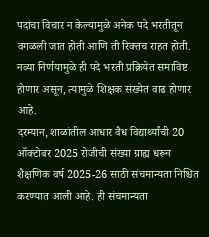पदांचा विचार न केल्यामुळे अनेक पदे भरतीतून वगळली जात होती आणि ती रिक्तच राहत होती. नव्या निर्णयामुळे ही पदे भरती प्रक्रियेत समाविष्ट होणार असून, त्यामुळे शिक्षक संख्येत वाढ होणार आहे.
दरम्यान, शाळांतील आधार वैध विद्यार्थ्यांची 20 ऑक्टोबर 2025 रोजीची संख्या ग्राह्य धरून शैक्षणिक वर्ष 2025-26 साठी संचमान्यता निश्चित करण्यात आली आहे. ही संचमान्यता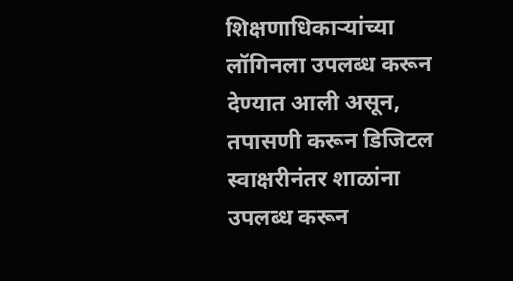शिक्षणाधिकाऱ्यांच्या लॉगिनला उपलब्ध करून देण्यात आली असून, तपासणी करून डिजिटल स्वाक्षरीनंतर शाळांना उपलब्ध करून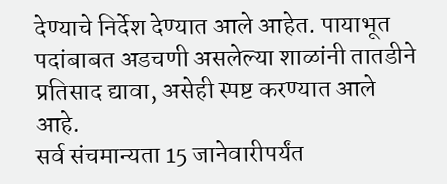देण्याचे निर्देश देण्यात आले आहेत. पायाभूत पदांबाबत अडचणी असलेल्या शाळांनी तातडीने प्रतिसाद द्यावा, असेही स्पष्ट करण्यात आले आहे.
सर्व संचमान्यता 15 जानेवारीपर्यंत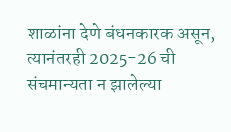शाळांना देणे बंधनकारक असून, त्यानंतरही 2025-26 ची संचमान्यता न झालेल्या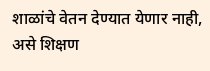शाळांचे वेतन देण्यात येणार नाही, असे शिक्षण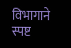विभागाने स्पष्ट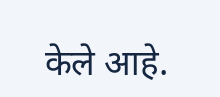केले आहे.